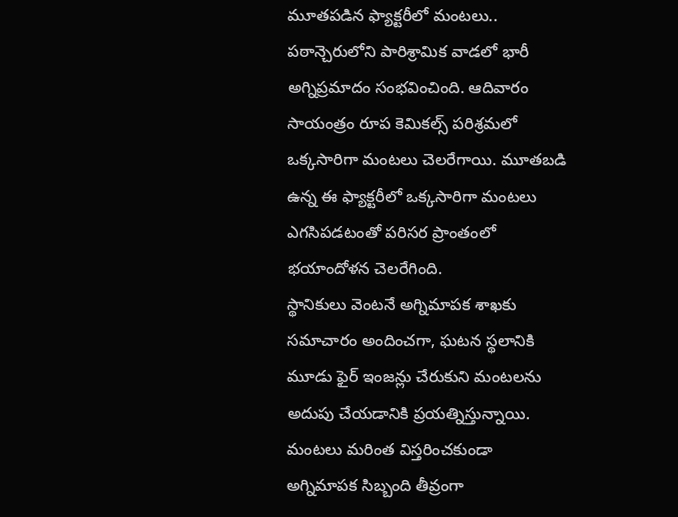మూతపడిన ఫ్యాక్టరీలో మంటలు..
పఠాన్చెరులోని పారిశ్రామిక వాడలో భారీ అగ్నిప్రమాదం సంభవించింది. ఆదివారం సాయంత్రం రూప కెమికల్స్ పరిశ్రమలో ఒక్కసారిగా మంటలు చెలరేగాయి. మూతబడి ఉన్న ఈ ఫ్యాక్టరీలో ఒక్కసారిగా మంటలు ఎగసిపడటంతో పరిసర ప్రాంతంలో భయాందోళన చెలరేగింది.
స్థానికులు వెంటనే అగ్నిమాపక శాఖకు సమాచారం అందించగా, ఘటన స్థలానికి మూడు ఫైర్ ఇంజన్లు చేరుకుని మంటలను అదుపు చేయడానికి ప్రయత్నిస్తున్నాయి. మంటలు మరింత విస్తరించకుండా అగ్నిమాపక సిబ్బంది తీవ్రంగా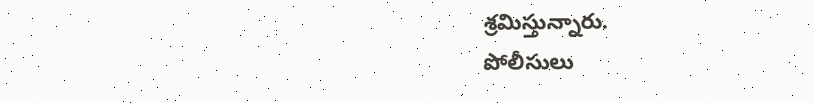శ్రమిస్తున్నారు.
పోలీసులు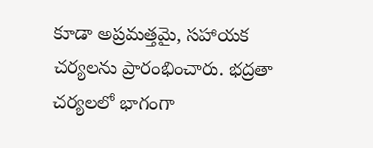కూడా అప్రమత్తమై, సహాయక చర్యలను ప్రారంభించారు. భద్రతా చర్యలలో భాగంగా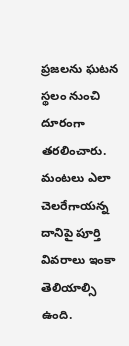ప్రజలను ఘటన స్థలం నుంచి దూరంగా తరలించారు. మంటలు ఎలా చెలరేగాయన్న దానిపై పూర్తి వివరాలు ఇంకా తెలియాల్సి ఉంది.